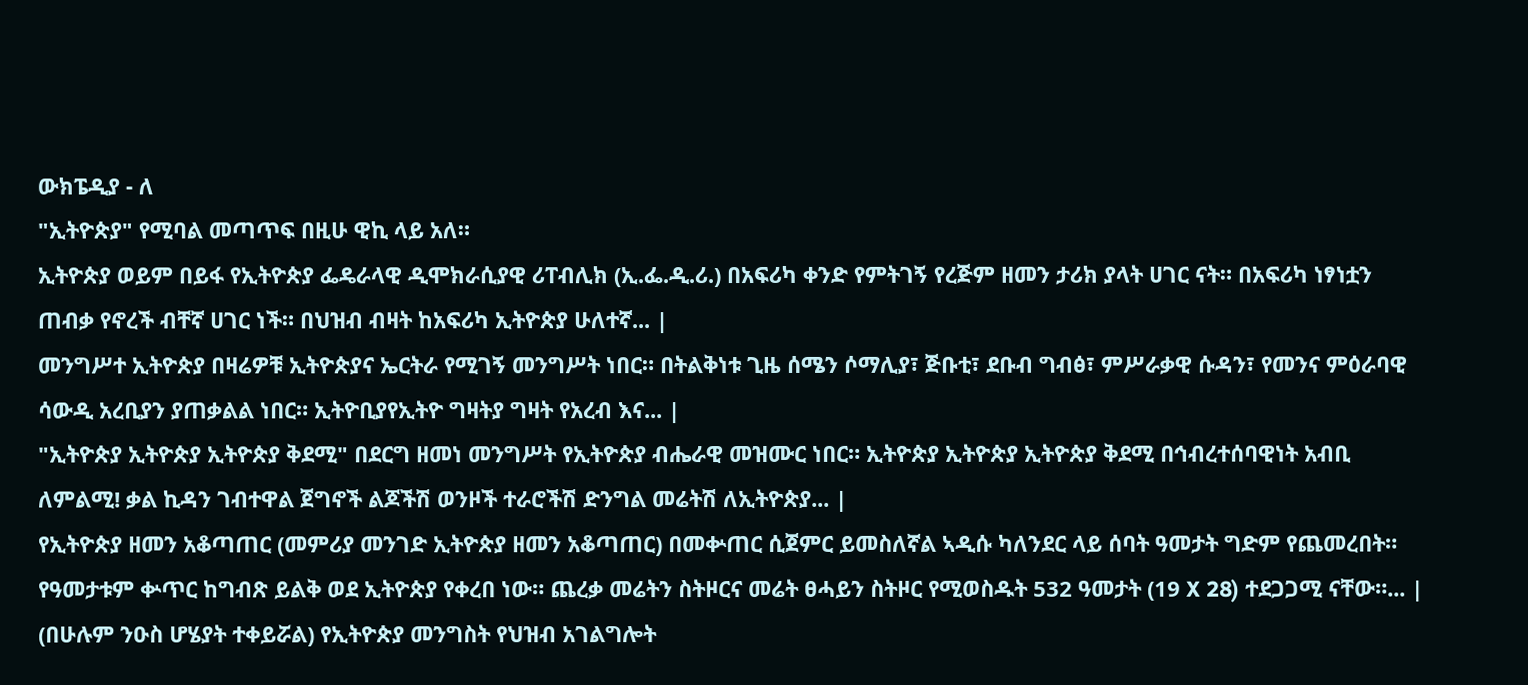ውክፔዲያ - ለ
"ኢትዮጵያ" የሚባል መጣጥፍ በዚሁ ዊኪ ላይ አለ።
ኢትዮጵያ ወይም በይፋ የኢትዮጵያ ፌዴራላዊ ዲሞክራሲያዊ ሪፐብሊክ (ኢ.ፌ.ዲ.ሪ.) በአፍሪካ ቀንድ የምትገኝ የረጅም ዘመን ታሪክ ያላት ሀገር ናት። በአፍሪካ ነፃነቷን ጠብቃ የኖረች ብቸኛ ሀገር ነች። በህዝብ ብዛት ከአፍሪካ ኢትዮጵያ ሁለተኛ... |
መንግሥተ ኢትዮጵያ በዛሬዎቹ ኢትዮጵያና ኤርትራ የሚገኝ መንግሥት ነበር። በትልቅነቱ ጊዜ ሰሜን ሶማሊያ፣ ጅቡቲ፣ ደቡብ ግብፅ፣ ምሥራቃዊ ሱዳን፣ የመንና ምዕራባዊ ሳውዲ አረቢያን ያጠቃልል ነበር። ኢትዮቢያየኢትዮ ግዛትያ ግዛት የአረብ እና... |
"ኢትዮጵያ ኢትዮጵያ ኢትዮጵያ ቅደሚ" በደርግ ዘመነ መንግሥት የኢትዮጵያ ብሔራዊ መዝሙር ነበር። ኢትዮጵያ ኢትዮጵያ ኢትዮጵያ ቅደሚ በኅብረተሰባዊነት አብቢ ለምልሚ! ቃል ኪዳን ገብተዋል ጀግኖች ልጆችሽ ወንዞች ተራሮችሽ ድንግል መሬትሽ ለኢትዮጵያ... |
የኢትዮጵያ ዘመን አቆጣጠር (መምሪያ መንገድ ኢትዮጵያ ዘመን አቆጣጠር) በመቍጠር ሲጀምር ይመስለኛል ኣዲሱ ካለንደር ላይ ሰባት ዓመታት ግድም የጨመረበት። የዓመታቱም ቍጥር ከግብጽ ይልቅ ወደ ኢትዮጵያ የቀረበ ነው። ጨረቃ መሬትን ስትዞርና መሬት ፀሓይን ስትዞር የሚወስዱት 532 ዓመታት (19 X 28) ተደጋጋሚ ናቸው።... |
(በሁሉም ንዑስ ሆሄያት ተቀይሯል) የኢትዮጵያ መንግስት የህዝብ አገልግሎት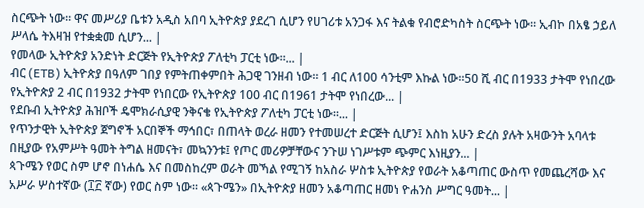ስርጭት ነው። ዋና መሥሪያ ቤቱን አዲስ አበባ ኢትዮጵያ ያደረገ ሲሆን የሀገሪቱ አንጋፋ እና ትልቁ የብሮድካስት ስርጭት ነው። ኢብኮ በአፄ ኃይለ ሥላሴ ትእዛዝ የተቋቋመ ሲሆን... |
የመላው ኢትዮጵያ አንድነት ድርጅት የኢትዮጵያ ፖለቲካ ፓርቲ ነው።... |
ብር (ETB) ኢትዮጵያ በዓለም ገበያ የምትጠቀምበት ሕጋዊ ገንዘብ ነው። 1 ብር ለ100 ሳንቲም እኩል ነው።50 ሺ ብር በ1933 ታትሞ የነበረው የኢትዮጵያ 2 ብር በ1932 ታትሞ የነበርው የኢትዮጵያ 100 ብር በ1961 ታትሞ የነበረው... |
የደቡብ ኢትዮጵያ ሕዝቦች ዴሞክራሲያዊ ንቅናቄ የኢትዮጵያ ፖለቲካ ፓርቲ ነው።... |
የጥንታዊት ኢትዮጵያ ጀግኖች አርበኞች ማኅበር፣ በጠላት ወረራ ዘመን የተመሠረተ ድርጅት ሲሆን፤ እስከ አሁን ድረስ ያሉት አዛውንት አባላቱ በዚያው የአምሥት ዓመት ትግል ዘመናት፣ መኳንንቱ፤ የጦር መሪዎቻቸውና ንጉሠ ነገሥቱም ጭምር እነዚያን... |
ጳጉሜን የወር ስም ሆኖ በነሐሴ እና በመስከረም ወራት መኻል የሚገኝ ከአስራ ሦስቱ ኢትዮጵያ የወራት አቆጣጠር ውስጥ የመጨረሻው እና አሥራ ሦስተኛው (፲፫ ኛው) የወር ስም ነው። «ጳጉሜን» በኢትዮጵያ ዘመን አቆጣጠር ዘመነ ዮሐንስ ሥግር ዓመት... |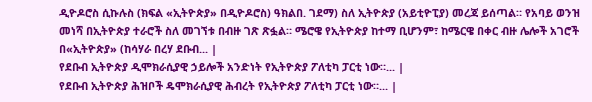ዲዮዶሮስ ሲኩሉስ (ክፍል «ኢትዮጵያ» በዲዮዶሮስ) ዓክልበ. ገደማ) ስለ ኢትዮጵያ (አይቲዮፒያ) መረጃ ይሰጣል። የአባይ ወንዝ መነሻ በኢትዮጵያ ተራሮች ስለ መገኘቱ በብዙ ገጽ ጽፏል። ሜሮዌ የኢትዮጵያ ከተማ ቢሆንም፣ ከሜርዌ በቀር ብዙ ሌሎች አገሮች በ«ኢትዮጵያ» (ከሳሃራ በረሃ ደቡብ... |
የደቡብ ኢትዮጵያ ዲሞክራሲያዊ ኃይሎች አንድነት የኢትዮጵያ ፖለቲካ ፓርቲ ነው።... |
የደቡብ ኢትዮጵያ ሕዝቦች ዴሞክራሲያዊ ሕብረት የኢትዮጵያ ፖለቲካ ፓርቲ ነው።... |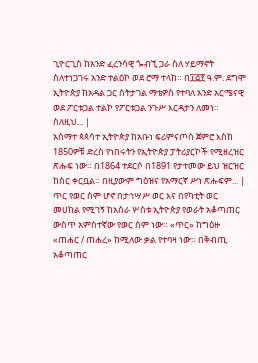ጊዮርጊስ ከአንድ ፈረንሳዊ ጐብኚ ጋራ ስለ ሃይማኖት ስለተነጋገሩ አንድ ተልዕኮ ወደ ሮማ ተላከ። በ፲፭፻ ዓ.ም. ደግሞ ኢትዮጵያ ከአዳል ጋር ስትታገል ማቴዎስ የተባለ አንድ አርሜናዊ ወደ ፖርቱጋል ተልኮ የፖርቱጋል ንጉሥ እርዳታን ለመነ። ስለዚህ... |
አስማተ ጳጳሳተ ኢትዮጵያ ከአቡነ ፍሪምናጦስ ጀምሮ እስከ 1850ዎቹ ድረስ የነበሩትን የኢትዮጵያ ፓትሪያርኮች የሚዘረዝር ጽሑፍ ነው። በ1864 ተደርሶ በ1891 የታተመው ይህ ዝርዝር ከስር ቀርቧል። በዚያውም ግዕዝና የአማርኛ ሥነ ጽሑፍም... |
ጥር የወር ስም ሆኖ በታኅሣሥ ወር እና በየካቲት ወር መሀከል የሚገኝ ከአስራ ሦስቱ ኢትዮጵያ የወራት አቆጣጠር ውስጥ አምስተኛው የወር ስም ነው። «ጥር» ከግዕዙ «ጠሐር / ጠሐረ» ከሚለው ቃል የተባዛ ነው። በቅብጢ አቆጣጠር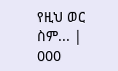የዚህ ወር ስም... |
000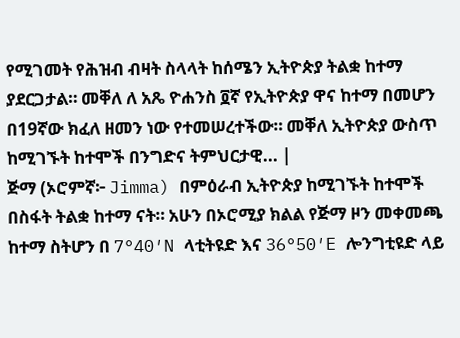የሚገመት የሕዝብ ብዛት ስላላት ከሰሜን ኢትዮጵያ ትልቋ ከተማ ያደርጋታል። መቐለ ለ አጼ ዮሐንስ ፬ኛ የኢትዮጵያ ዋና ከተማ በመሆን በ19ኛው ክፈለ ዘመን ነው የተመሠረተችው። መቐለ ኢትዮጵያ ውስጥ ከሚገኙት ከተሞች በንግድና ትምህርታዊ... |
ጅማ (ኦሮምኛ፦ Jimma) በምዕራብ ኢትዮጵያ ከሚገኙት ከተሞች በስፋት ትልቋ ከተማ ናት። አሁን በኦሮሚያ ክልል የጅማ ዞን መቀመጫ ከተማ ስትሆን በ 7°40′N ላቲትዩድ እና 36°50′E ሎንግቲዩድ ላይ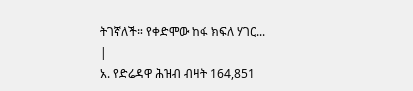ትገኛለች። የቀድሞው ከፋ ክፍለ ሃገር... |
አ. የድሬዳዋ ሕዝብ ብዛት 164,851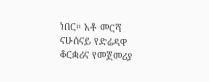ነበር። አቶ መርሻ ናሁሰናይ የድሬዳዋ ቆርቋሪና የመጀመሪያ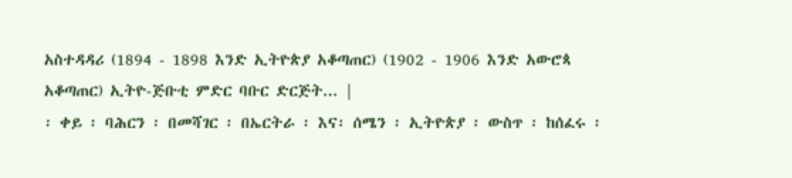አስተዳዳሪ (1894 - 1898 እንድ ኢትዮጵያ አቆጣጠር) (1902 - 1906 እንድ አውሮጳ አቆጣጠር) ኢትዮ-ጅቡቲ ምድር ባቡር ድርጅት... |
፡ ቀይ ፡ ባሕርን ፡ በመሻገር ፡ በኤርትራ ፡ እና፡ ሰሜን ፡ ኢትዮጵያ ፡ ውስጥ ፡ ከሰፈሩ ፡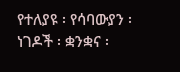የተለያዩ ፡ የሳባውያን ፡ ነገዶች ፡ ቋንቋና ፡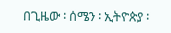በጊዜው ፡ ሰሜን ፡ ኢትዮጵያ ፡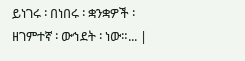ይነገሩ ፡ በነበሩ ፡ ቋንቋዎች ፡ ዘገምተኛ ፡ ውኅደት ፡ ነው።... |